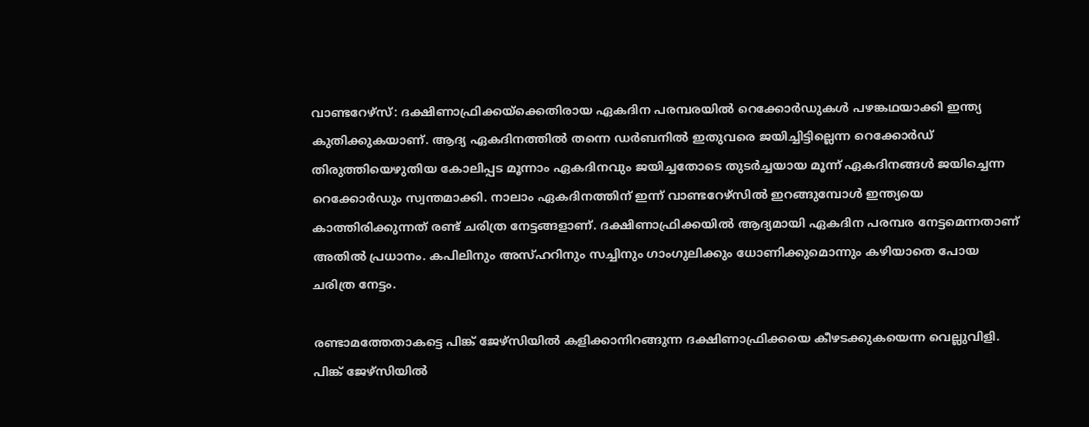വാണ്ടറേഴ്സ്: ദക്ഷിണാഫ്രിക്കയ്ക്കെതിരായ ഏകദിന പരമ്പരയില്‍ റെക്കോര്‍ഡുകള്‍ പഴങ്കഥയാക്കി ഇന്ത്യ കുതിക്കുകയാണ്. ആദ്യ ഏകദിനത്തില്‍ തന്നെ ഡര്‍ബനില്‍ ഇതുവരെ ജയിച്ചിട്ടില്ലെന്ന റെക്കോര്‍ഡ് തിരുത്തിയെഴുതിയ കോലിപ്പട മൂന്നാം ഏകദിനവും ജയിച്ചതോടെ തുടര്‍ച്ചയായ മൂന്ന് ഏകദിനങ്ങള്‍ ജയിച്ചെന്ന റെക്കോര്‍ഡും സ്വന്തമാക്കി. നാലാം ഏകദിനത്തിന് ഇന്ന് വാണ്ടറേഴ്സില്‍ ഇറങ്ങുമ്പോള്‍ ഇന്ത്യയെ കാത്തിരിക്കുന്നത് രണ്ട് ചരിത്ര നേട്ടങ്ങളാണ്. ദക്ഷിണാഫ്രിക്കയില്‍ ആദ്യമായി ഏകദിന പരമ്പര നേട്ടമെന്നതാണ് അതില്‍ പ്രധാനം. കപിലിനും അസ്ഹറിനും സച്ചിനും ഗാംഗുലിക്കും ധോണിക്കുമൊന്നും കഴിയാതെ പോയ ചരിത്ര നേട്ടം.

രണ്ടാമത്തേതാകട്ടെ പിങ്ക് ജേഴ്സിയില്‍ കളിക്കാനിറങ്ങുന്ന ദക്ഷിണാഫ്രിക്കയെ കീഴടക്കുകയെന്ന വെല്ലുവിളി. പിങ്ക് ജേഴ്സിയില്‍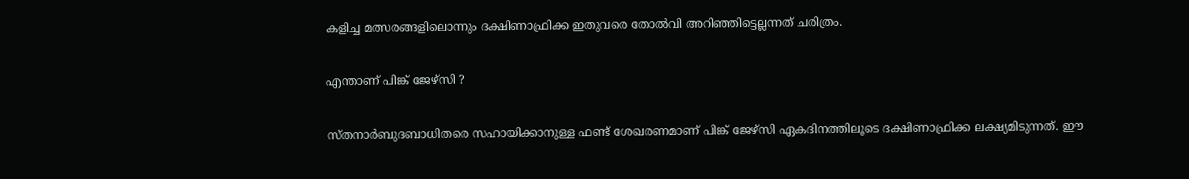കളിച്ച മത്സരങ്ങളിലൊന്നും ദക്ഷിണാഫ്രിക്ക ഇതുവരെ തോല്‍വി അറിഞ്ഞിട്ടെല്ലന്നത് ചരിത്രം.

എന്താണ് പിങ്ക് ജേഴ്സി ?

സ്തനാർബുദബാധിതരെ സഹായിക്കാനുള്ള ഫണ്ട് ശേഖരണമാണ് പിങ്ക് ജേഴ്സി ഏകദിനത്തിലൂടെ ദക്ഷിണാഫ്രിക്ക ലക്ഷ്യമിടുന്നത്. ഈ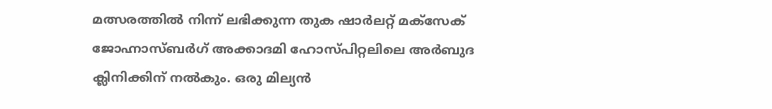മത്സരത്തിൽ നിന്ന് ലഭിക്കുന്ന തുക ഷാർലറ്റ് മക്സേക് ജോഹ്നാസ്ബർഗ് അക്കാദമി ഹോസ്പിറ്റലിലെ അർബുദ ക്ലിനിക്കിന്‌ നൽകും. ഒരു മില്യന്‍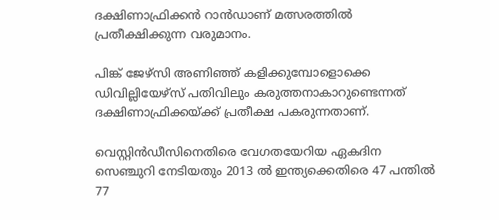ദക്ഷിണാഫ്രിക്കന്‍ റാന്‍ഡാണ് മത്സരത്തില്‍ പ്രതീക്ഷിക്കുന്ന വരുമാനം.

പിങ്ക് ജേഴ്സി അണിഞ്ഞ് കളിക്കുമ്പോളൊക്കെ ഡിവില്ലിയേഴ്സ് പതിവിലും കരുത്തനാകാറുണ്ടെന്നത് ദക്ഷിണാഫ്രിക്കയ്ക്ക് പ്രതീക്ഷ പകരുന്നതാണ്.

വെസ്റ്റിൻഡീസിനെതിരെ വേഗതയേറിയ ഏകദിന സെഞ്ചുറി നേടിയതും 2013 ൽ ഇന്ത്യക്കെതിരെ 47 പന്തിൽ 77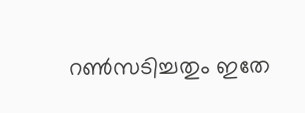റൺസടിച്ചതും ഇതേ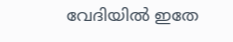വേദിയിൽ ഇതേ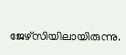ജേഴ്സിയിലായിരുന്നു.